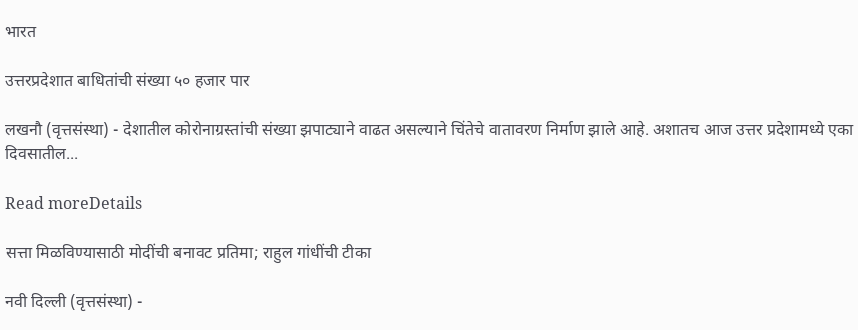भारत

उत्तरप्रदेशात बाधितांची संख्या ५० हजार पार

लखनौ (वृत्तसंस्था) - देशातील कोरोनाग्रस्तांची संख्या झपाट्याने वाढत असल्याने चिंतेचे वातावरण निर्माण झाले आहे. अशातच आज उत्तर प्रदेशामध्ये एका दिवसातील...

Read moreDetails

सत्ता मिळविण्यासाठी मोदींची बनावट प्रतिमा; राहुल गांधींची टीका

नवी दिल्ली (वृत्तसंस्था) -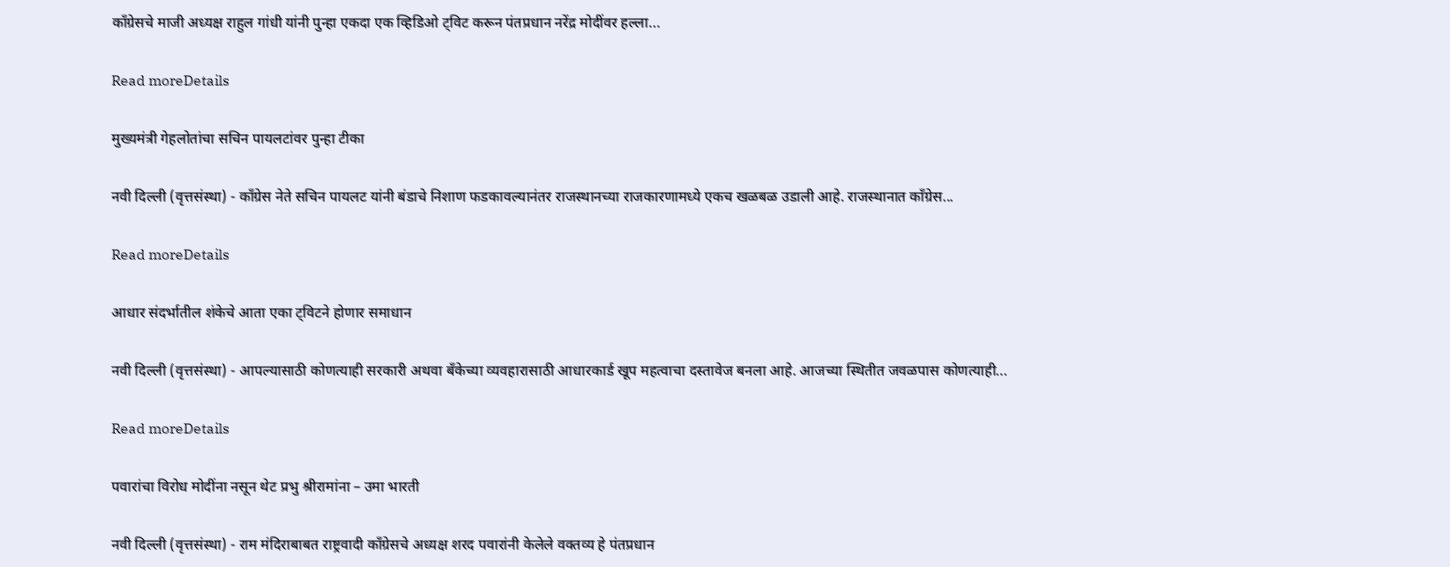कॉंग्रेसचे माजी अध्यक्ष राहुल गांधी यांनी पुन्हा एकदा एक व्हिडिओ ट्विट करून पंतप्रधान नरेंद्र मोदींवर हल्ला...

Read moreDetails

मुख्यमंत्री गेहलोतांचा सचिन पायलटांवर पुन्हा टीका

नवी दिल्ली (वृत्तसंस्था) - काँग्रेस नेते सचिन पायलट यांनी बंडाचे निशाण फडकावल्यानंतर राजस्थानच्या राजकारणामध्ये एकच खळबळ उडाली आहे. राजस्थानात काँग्रेस...

Read moreDetails

आधार संदर्भातील शंकेचे आता एका ट्विटने होणार समाधान

नवी दिल्ली (वृत्तसंस्था) - आपल्यासाठी कोणत्याही सरकारी अथवा बँकेच्या व्यवहारासाठी आधारकार्ड खूप महत्वाचा दस्तावेज बनला आहे. आजच्या स्थितीत जवळपास कोणत्याही...

Read moreDetails

पवारांचा विरोध मोदींना नसून थेट प्रभु श्रीरामांना – उमा भारती

नवी दिल्ली (वृत्तसंस्था) - राम मंदिराबाबत राष्ट्रवादी काँग्रेसचे अध्यक्ष शरद पवारांनी केलेले वक्तव्य हे पंतप्रधान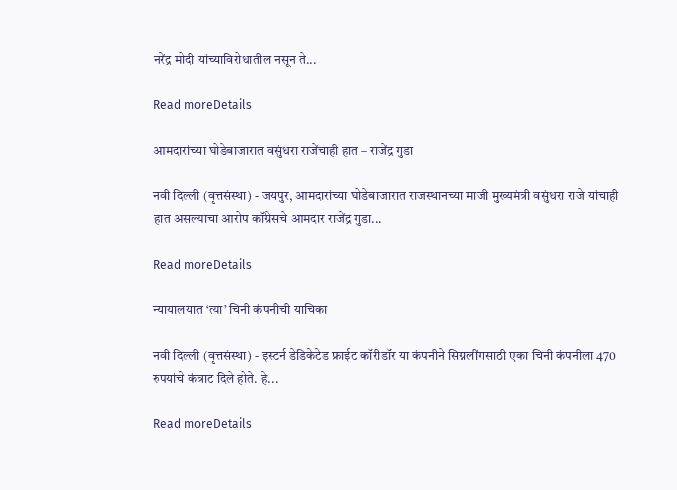नरेंद्र मोदी यांच्याविरोधातील नसून ते...

Read moreDetails

आमदारांच्या घोडेबाजारात वसुंधरा राजेंचाही हात – राजेंद्र गुडा

नवी दिल्ली (वृत्तसंस्था) - जयपुर, आमदारांच्या घोडेबाजारात राजस्थानच्या माजी मुख्यमंत्री वसुंधरा राजे यांचाही हात असल्याचा आरोप कॉंग्रेसचे आमदार राजेंद्र गुडा...

Read moreDetails

न्यायालयात ‘त्या’ चिनी कंपनीची याचिका

नवी दिल्ली (वृत्तसंस्था) - इस्टर्न डेडिकेटेड फ्राईट कॉरीडॉर या कंपनीने सिग्नलींगसाठी एका चिनी कंपनीला 470 रुपयांचे कंत्राट दिले होते. हे...

Read moreDetails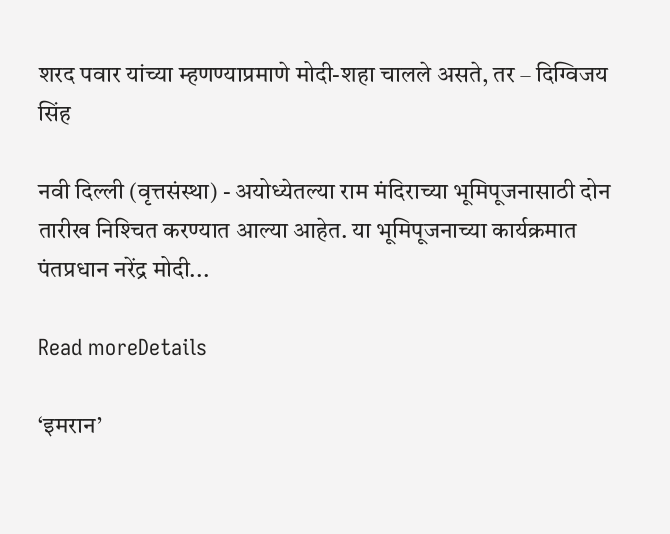शरद पवार यांच्या म्हणण्याप्रमाणे मोदी-शहा चालले असते, तर – दिग्विजय सिंह

नवी दिल्ली (वृत्तसंस्था) - अयोध्येतल्या राम मंदिराच्या भूमिपूजनासाठी दोन तारीख निश्‍चित करण्यात आल्या आहेत. या भूमिपूजनाच्या कार्यक्रमात पंतप्रधान नरेंद्र मोदी...

Read moreDetails

‘इमरान’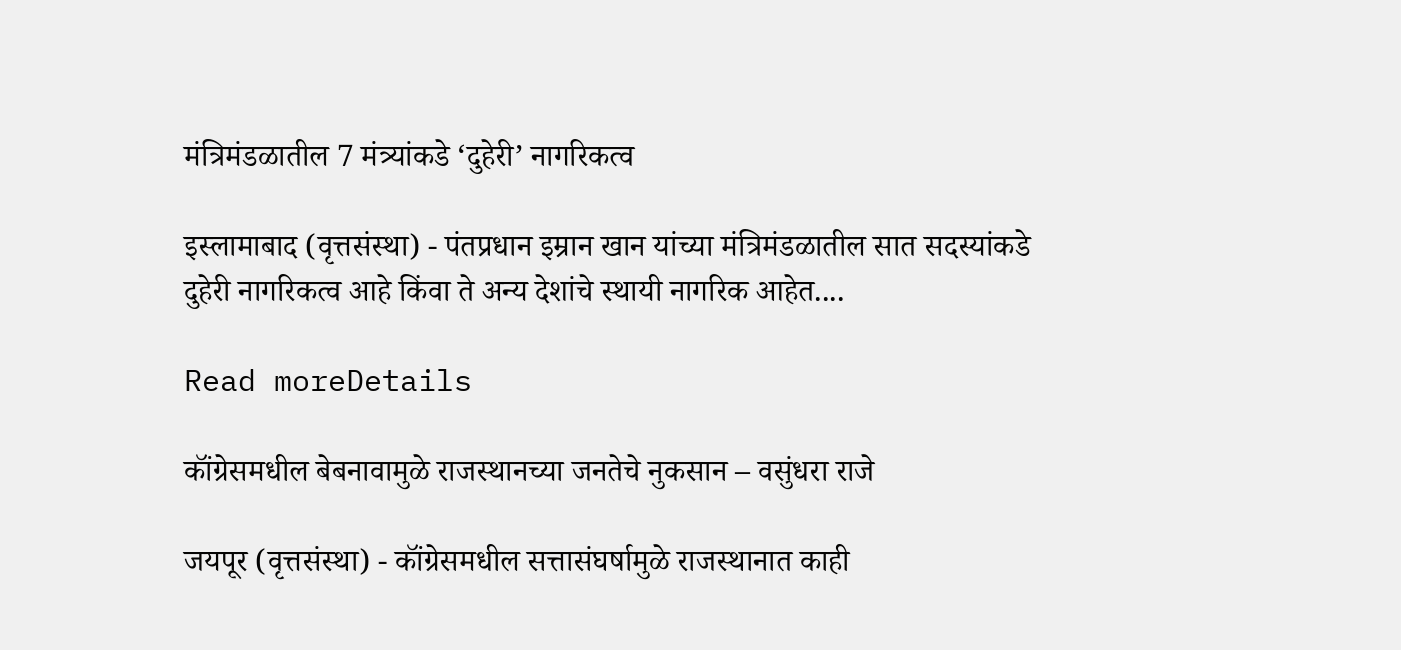मंत्रिमंडळातील 7 मंत्र्यांकडे ‘दुहेरी’ नागरिकत्व

इस्लामाबाद (वृत्तसंस्था) - पंतप्रधान इम्रान खान यांच्या मंत्रिमंडळातील सात सदस्यांकडे दुहेरी नागरिकत्व आहे किंवा ते अन्य देशांचे स्थायी नागरिक आहेत....

Read moreDetails

कॉंग्रेसमधील बेबनावामुळे राजस्थानच्या जनतेचे नुकसान – वसुंधरा राजे

जयपूर (वृत्तसंस्था) - कॉंग्रेसमधील सत्तासंघर्षामुळे राजस्थानात काही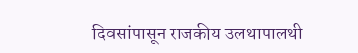दिवसांपासून राजकीय उलथापालथी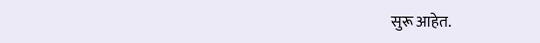सुरू आहेत.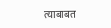त्याबाबत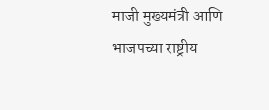माजी मुख्यमंत्री आणि भाजपच्या राष्ट्रीय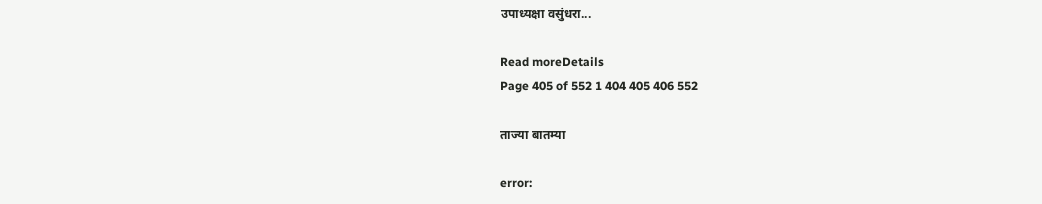उपाध्यक्षा वसुंधरा...

Read moreDetails
Page 405 of 552 1 404 405 406 552

ताज्या बातम्या

error: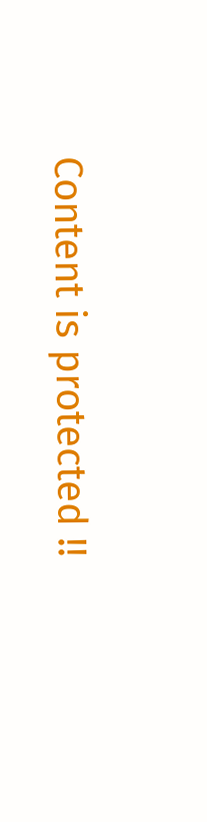Content is protected !!